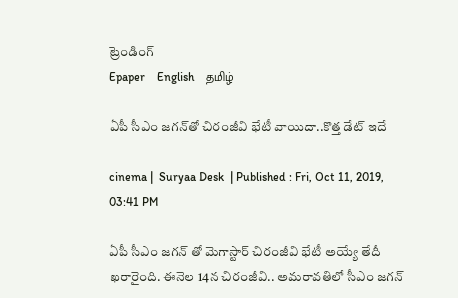ట్రెండింగ్
Epaper    English    தமிழ்

ఏపీ సీఎం జగన్‌తో చిరంజీవి భేటీ వాయిదా..కొత్త డేట్ ఇదే

cinema |  Suryaa Desk  | Published : Fri, Oct 11, 2019, 03:41 PM

ఏపీ సీఎం జగన్ తో మెగాస్టార్ చిరంజీవి భేటీ అయ్యే తేదీ ఖరారైంది. ఈనెల 14న చిరంజీవి.. అమరావతిలో సీఎం జగన్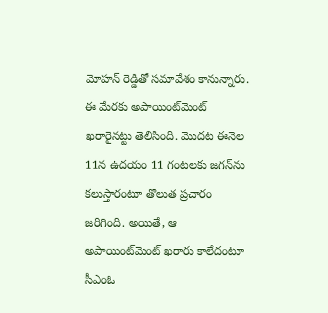మోహన్ రెడ్డితో సమావేశం కానున్నారు. ఈ మేరకు అపాయింట్‌మెంట్ ఖరారైనట్టు తెలిసింది. మొదట ఈనెల 11న ఉదయం 11 గంటలకు జగన్‌‌ను కలుస్తారంటూ తొలుత ప్రచారం జరిగింది. అయితే, ఆ అపాయింట్‌మెంట్ ఖరారు కాలేదంటూ సీఎంఓ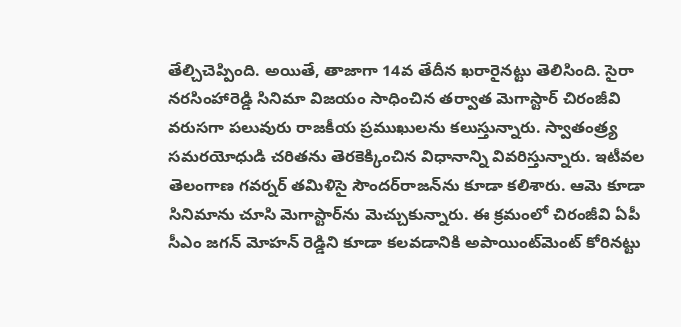తేల్చిచెప్పింది. అయితే, తాజాగా 14వ తేదీన ఖరారైనట్టు తెలిసింది. సైరా నరసింహారెడ్డి సినిమా విజయం సాధించిన తర్వాత మెగాస్టార్ చిరంజీవి వరుసగా పలువురు రాజకీయ ప్రముఖులను కలుస్తున్నారు. స్వాతంత్ర్య సమరయోధుడి చరితను తెరకెక్కించిన విధానాన్ని వివరిస్తున్నారు. ఇటీవల తెలంగాణ గవర్నర్ తమిళిసై సౌందర్‌రాజన్‌ను కూడా కలిశారు. ఆమె కూడా సినిమాను చూసి మెగాస్టార్‌ను మెచ్చుకున్నారు. ఈ క్రమంలో చిరంజీవి ఏపీ సీఎం జగన్ మోహన్ రెడ్డిని కూడా కలవడానికి అపాయింట్‌మెంట్ కోరినట్టు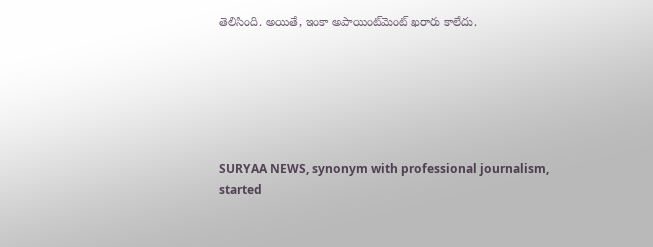తెలిసింది. అయితే, ఇంకా అపాయింట్‌మెంట్ ఖరారు కాలేదు.






SURYAA NEWS, synonym with professional journalism, started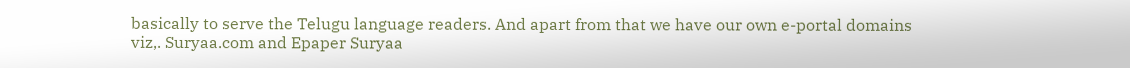basically to serve the Telugu language readers. And apart from that we have our own e-portal domains viz,. Suryaa.com and Epaper Suryaa